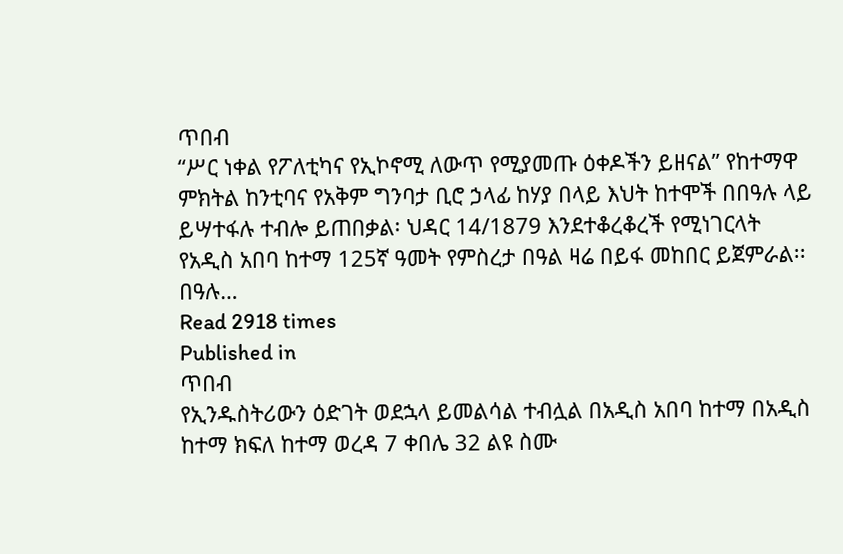ጥበብ
“ሥር ነቀል የፖለቲካና የኢኮኖሚ ለውጥ የሚያመጡ ዕቀዶችን ይዘናል” የከተማዋ ምክትል ከንቲባና የአቅም ግንባታ ቢሮ ኃላፊ ከሃያ በላይ እህት ከተሞች በበዓሉ ላይ ይሣተፋሉ ተብሎ ይጠበቃል፡ ህዳር 14/1879 እንደተቆረቆረች የሚነገርላት የአዲስ አበባ ከተማ 125ኛ ዓመት የምስረታ በዓል ዛሬ በይፋ መከበር ይጀምራል፡፡ በዓሉ…
Read 2918 times
Published in
ጥበብ
የኢንዱስትሪውን ዕድገት ወደኋላ ይመልሳል ተብሏል በአዲስ አበባ ከተማ በአዲስ ከተማ ክፍለ ከተማ ወረዳ 7 ቀበሌ 32 ልዩ ስሙ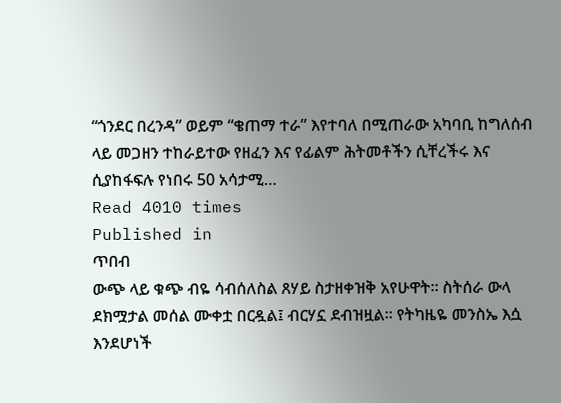“ጎንደር በረንዳ” ወይም “ቄጠማ ተራ” እየተባለ በሚጠራው አካባቢ ከግለሰብ ላይ መጋዘን ተከራይተው የዘፈን እና የፊልም ሕትመቶችን ሲቸረችሩ እና ሲያከፋፍሉ የነበሩ 50 አሳታሚ…
Read 4010 times
Published in
ጥበብ
ውጭ ላይ ቁጭ ብዬ ሳብሰለስል ጸሃይ ስታዘቀዝቅ አየሁዋት፡፡ ስትሰራ ውላ ደክሟታል መሰል ሙቀቷ በርዷል፤ ብርሃኗ ደብዝዟል፡፡ የትካዜዬ መንስኤ እሷ እንደሆነች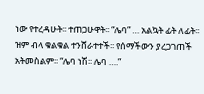ነው የተረዳሁት፡፡ ተጠጋሁዋት፡፡ “ሌባ” … አልኳት ፊት ለፊት፡፡ ዝም ብላ ቁልቁል ተንሸራተተች፡፡ የሰማችውን ያረጋገጠች አትመስልም፡፡ “ሌባ ነሽ፡፡ ሌባ ….”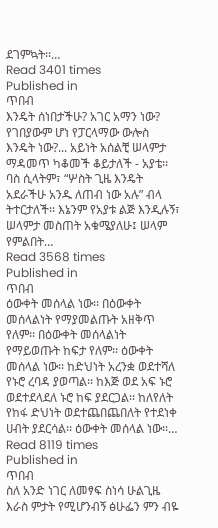ደገምኳት፡፡…
Read 3401 times
Published in
ጥበብ
እንዴት ሰነበታችሁ? አገር አማን ነው? የገበያውም ሆነ የፓርላማው ውሎስ እንዴት ነው?... አይነት አሰልቺ ሠላምታ ማዳመጥ ካቆመች ቆይታለች - አያቴ፡፡ ባስ ሲላትም፣ “ሦስት ጊዜ እንዴት አደራችሁ አንዱ ለጠብ ነው አሉ” ብላ ትተርታለች፡፡ እኔንም የአያቱ ልጅ እንዲሉኝ፣ ሠላምታ መስጠት አቁሜያለሁ፤ ሠላም የምልበት…
Read 3568 times
Published in
ጥበብ
ዕውቀት መሰላል ነው፡፡ በዕውቀት መሰላልነት የማያመልጡት አዘቅጥ የለም፡፡ በዕውቀት መሰላልነት የማይወጡት ከፍታ የለም፡፡ ዕውቀት መሰላል ነው፡፡ ከድህነት አረንቋ ወደተሻለ የኑሮ ረባዳ ያወጣል፡፡ ከእጅ ወደ አፍ ኑሮ ወደተደላደለ ኑሮ ከፍ ያደርጋል፡፡ ከለየለት የከፋ ድህነት ወደተጨበጨበለት የተደነቀ ሀብት ያደርሳል፡፡ ዕውቀት መሰላል ነው፡፡…
Read 8119 times
Published in
ጥበብ
ስለ አንድ ነገር ለመፃፍ ስነሳ ሁልጊዜ እራስ ምታት የሚሆንብኝ ፅሁፌን ምን ብዬ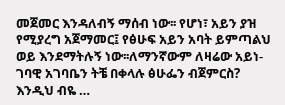መጀመር እንዳለብኝ ማሰብ ነው፡፡ የሆነ፣ አይን ያዝ የሚያረግ አጀማመር፤ የፅሁፍ አይን አባት ይምጣልህ ወይ እንደማትሉኝ ነው፡፡ለማንኛውም ለዛሬው አይነ-ገባዊ አገባቤን ትቼ በቀላሉ ፅሁፌን ብጀምርስ? እንዲህ ብዬ …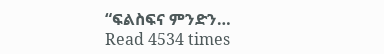“ፍልስፍና ምንድን…
Read 4534 times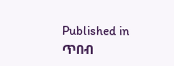Published in
ጥበብ